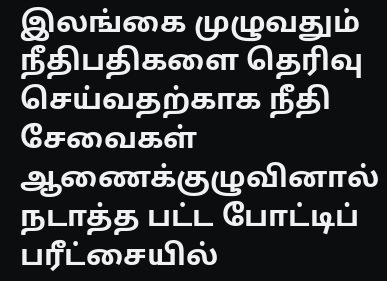இலங்கை முழுவதும் நீதிபதிகளை தெரிவு செய்வதற்காக நீதி சேவைகள் ஆணைக்குழுவினால் நடாத்த பட்ட போட்டிப் பரீட்சையில்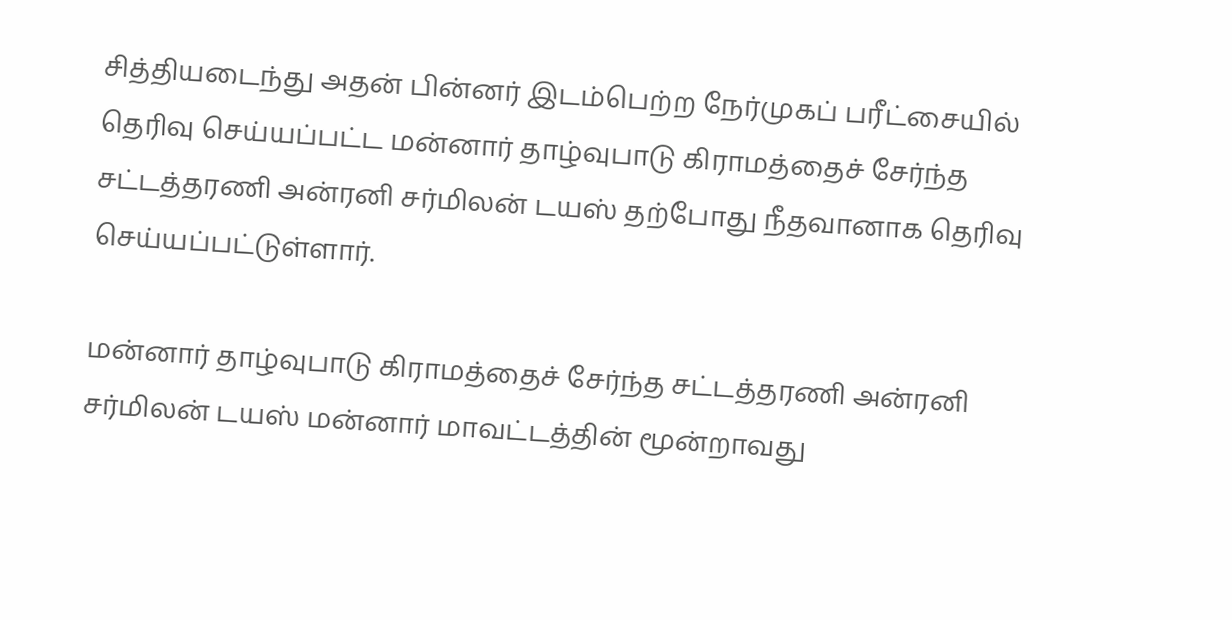சித்தியடைந்து அதன் பின்னர் இடம்பெற்ற நேர்முகப் பரீட்சையில் தெரிவு செய்யப்பட்ட மன்னார் தாழ்வுபாடு கிராமத்தைச் சேர்ந்த சட்டத்தரணி அன்ரனி சர்மிலன் டயஸ் தற்போது நீதவானாக தெரிவு செய்யப்பட்டுள்ளார்.

மன்னார் தாழ்வுபாடு கிராமத்தைச் சேர்ந்த சட்டத்தரணி அன்ரனி சர்மிலன் டயஸ் மன்னார் மாவட்டத்தின் மூன்றாவது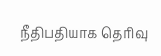நீதிபதியாக தெரிவு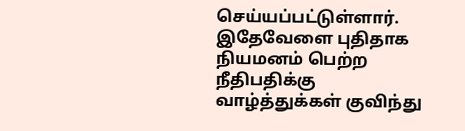செய்யப்பட்டுள்ளார்.
இதேவேளை புதிதாக நியமனம் பெற்ற நீதிபதிக்கு வாழ்த்துக்கள் குவிந்து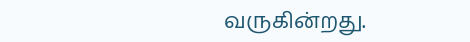வருகின்றது.